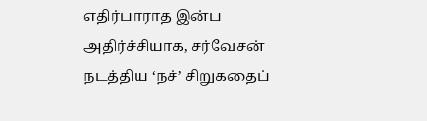எதிர்பாராத இன்ப அதிர்ச்சியாக, சர்வேசன் நடத்திய ‘நச்’ சிறுகதைப்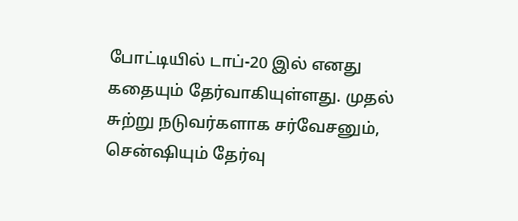போட்டியில் டாப்-20 இல் எனது கதையும் தேர்வாகியுள்ளது. முதல் சுற்று நடுவர்களாக சர்வேசனும், சென்ஷியும் தேர்வு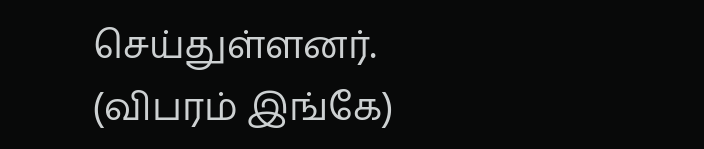செய்துள்ளனர். (விபரம் இங்கே)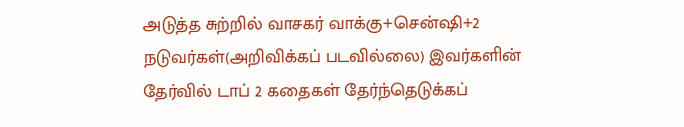அடுத்த சுற்றில் வாசகர் வாக்கு+சென்ஷி+2 நடுவர்கள்(அறிவிக்கப் படவில்லை) இவர்களின் தேர்வில் டாப் 2 கதைகள் தேர்ந்தெடுக்கப்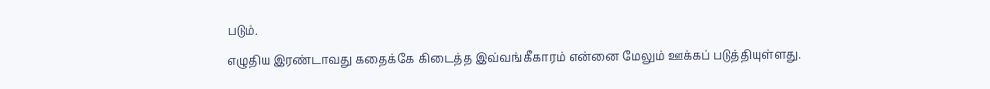படும்.
எழுதிய இரண்டாவது கதைக்கே கிடைத்த இவ்வங்கீகாரம் என்னை மேலும் ஊக்கப் படுத்தியுள்ளது.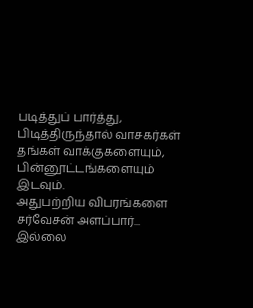படித்துப் பார்த்து, பிடித்திருந்தால் வாசகர்கள் தங்கள் வாக்குகளையும், பின்னூட்டங்களையும் இடவும்.
அதுபற்றிய விபரங்களை சர்வேசன் அளப்பார்... இல்லை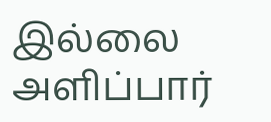இல்லை அளிப்பார்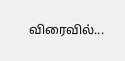விரைவில்...